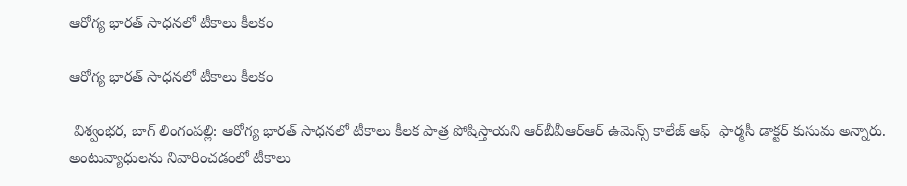ఆరోగ్య భారత్ సాధనలో టీకాలు కీలకం

ఆరోగ్య భారత్ సాధనలో టీకాలు కీలకం

 విశ్వంభర, బాగ్ లింగంపల్లి: ఆరోగ్య భారత్ సాధనలో టీకాలు కీలక పాత్ర పోషిస్తాయని ఆర్‌బీవీఆర్‌ఆర్ ఉమెన్స్ కాలేజ్ ఆఫ్  ఫార్మసీ డాక్టర్ కుసుమ అన్నారు. అంటువ్యాధులను నివారించడంలో టీకాలు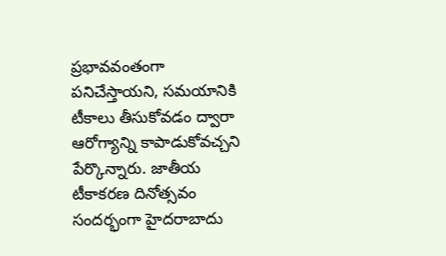ప్రభావవంతంగా పనిచేస్తాయని, సమయానికి టీకాలు తీసుకోవడం ద్వారా ఆరోగ్యాన్ని కాపాడుకోవచ్చని పేర్కొన్నారు. జాతీయ టీకాకరణ దినోత్సవం సందర్భంగా హైదరాబాదు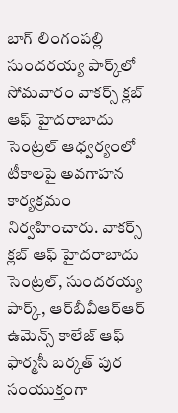బాగ్ లింగంపల్లి సుందరయ్య పార్క్‌లో సోమవారం వాకర్స్ క్లబ్ ఆఫ్ హైదరాబాదు సెంట్రల్ ఆధ్వర్యంలో టీకాలపై అవగాహన కార్యక్రమం నిర్వహించారు. వాకర్స్ క్లబ్ ఆఫ్ హైదరాబాదు సెంట్రల్, సుందరయ్య పార్క్, ఆర్‌బీవీఆర్‌ఆర్ ఉమెన్స్ కాలేజ్ ఆఫ్ ఫార్మసీ బర్కత్ పుర సంయుక్తంగా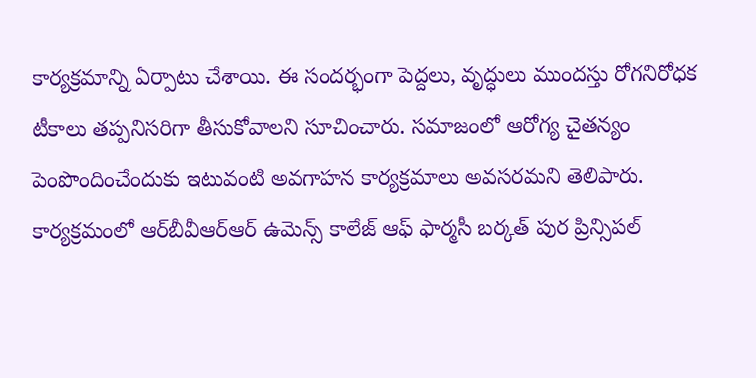కార్యక్రమాన్ని ఏర్పాటు చేశాయి. ఈ సందర్భంగా పెద్దలు, వృద్ధులు ముందస్తు రోగనిరోధక టీకాలు తప్పనిసరిగా తీసుకోవాలని సూచించారు. సమాజంలో ఆరోగ్య చైతన్యం పెంపొందించేందుకు ఇటువంటి అవగాహన కార్యక్రమాలు అవసరమని తెలిపారు. కార్యక్రమంలో ఆర్‌బీవీఆర్‌ఆర్ ఉమెన్స్ కాలేజ్ ఆఫ్ ఫార్మసీ బర్కత్ పుర ప్రిన్సిపల్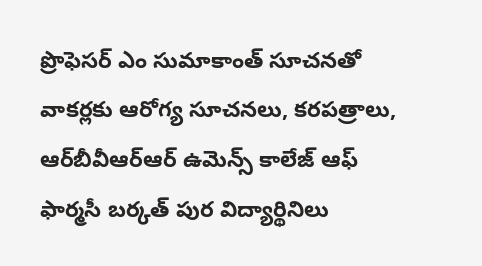ప్రొఫెసర్ ఎం సుమాకాంత్ సూచనతో వాకర్లకు ఆరోగ్య సూచనలు, కరపత్రాలు,  ఆర్‌బీవీఆర్‌ఆర్ ఉమెన్స్ కాలేజ్ ఆఫ్ ఫార్మసీ బర్కత్ పుర విద్యార్థినిలు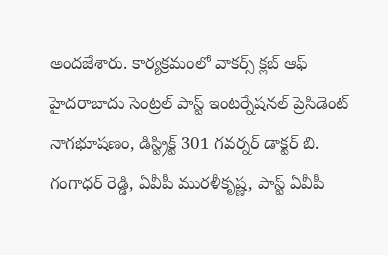అందజేశారు. కార్యక్రమంలో వాకర్స్ క్లబ్ ఆఫ్ హైదరాబాదు సెంట్రల్ పాస్ట్ ఇంటర్నేషనల్ ప్రెసిడెంట్ నాగభూషణం, డిస్ట్రిక్ట్ 301 గవర్నర్ డాక్టర్ బి. గంగాధర్ రెడ్డి, ఏవీపీ మురళీకృష్ణ, పాస్ట్ ఏవీపీ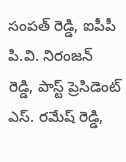సంపత్ రెడ్డి, ఐపీపీ పి.వి. నిరంజన్ రెడ్డి, పాస్ట్ ప్రెసిడెంట్ ఎస్. రమేష్ రెడ్డి,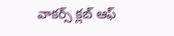వాకర్స్ క్లబ్ ఆఫ్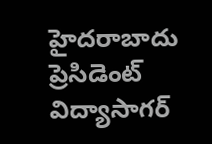హైదరాబాదు ప్రెసిడెంట్ విద్యాసాగర్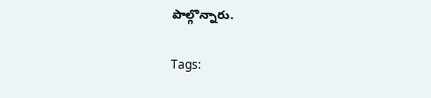పాల్గొన్నారు.

Tags: